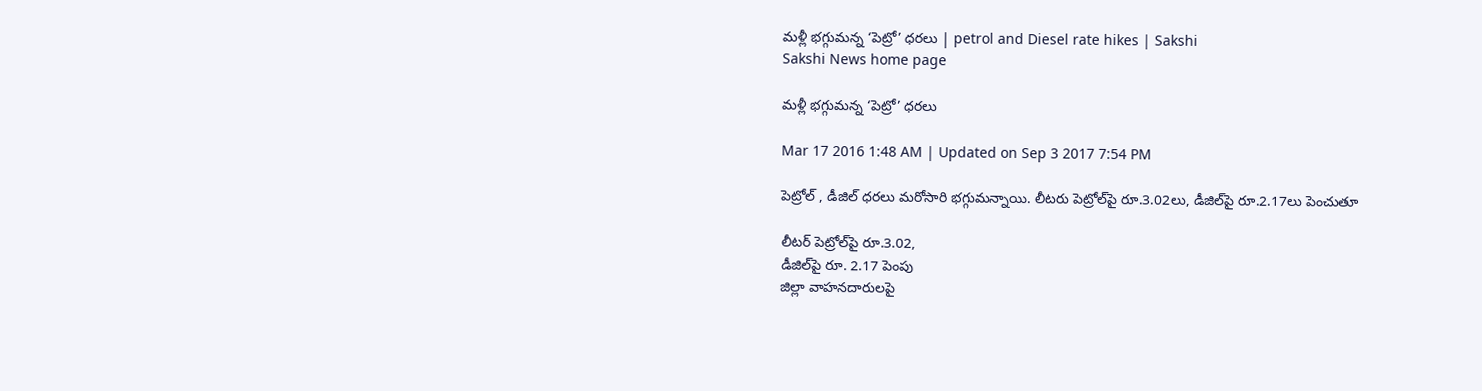మళ్లీ భగ్గుమన్న ‘పెట్రో’ ధరలు | petrol and Diesel rate hikes | Sakshi
Sakshi News home page

మళ్లీ భగ్గుమన్న ‘పెట్రో’ ధరలు

Mar 17 2016 1:48 AM | Updated on Sep 3 2017 7:54 PM

పెట్రోల్ , డీజిల్ ధరలు మరోసారి భగ్గుమన్నాయి. లీటరు పెట్రోల్‌పై రూ.3.02లు, డీజిల్‌పై రూ.2.17లు పెంచుతూ

లీటర్ పెట్రోల్‌పై రూ.3.02,
డీజిల్‌పై రూ. 2.17 పెంపు
జిల్లా వాహనదారులపై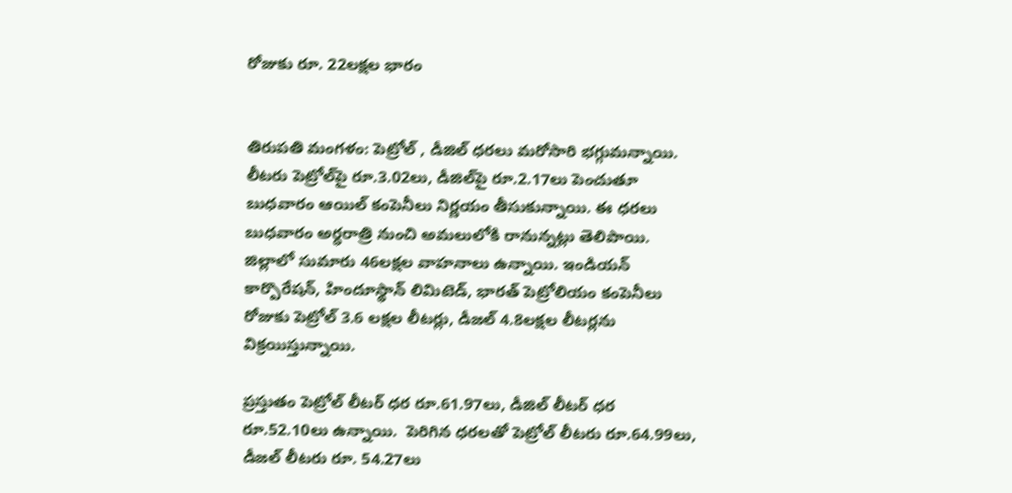రోజుకు రూ. 22లక్షల భారం


తిరుపతి మంగళం: పెట్రోల్ , డీజిల్ ధరలు మరోసారి భగ్గుమన్నాయి. లీటరు పెట్రోల్‌పై రూ.3.02లు, డీజిల్‌పై రూ.2.17లు పెంచుతూ బుధవారం ఆయిల్ కంపెనీలు నిర్ణయం తీసుకున్నాయి. ఈ ధరలు బుధవారం అర్ధరాత్రి నుంచి అమలులోకి రానున్నట్లు తెలిపాయి. జిల్లాలో సుమారు 46లక్షల వాహనాలు ఉన్నాయి. ఇండియన్ కార్పొరేషన్, హిందూస్థాన్ లిమిటెడ్, భారత్ పెట్రోలియం కంపెనీలు రోజుకు పెట్రోల్ 3.6 లక్షల లీటర్లు, డీజల్ 4.8లక్షల లీటర్లను విక్రయిస్తున్నాయి.

ప్రస్తుతం పెట్రోల్ లీటర్ ధర రూ.61.97లు, డీజిల్ లీటర్ ధర రూ.52.10లు ఉన్నాయి.  పెరిగిన ధరలతో పెట్రోల్ లీటరు రూ.64.99లు, డీజల్ లీటరు రూ. 54.27లు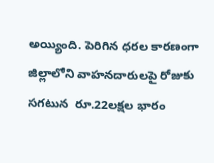అయ్యింది. పెరిగిన ధరల కారణంగా జిల్లాలోని వాహనదారులపై రోజుకు సగటున  రూ.22లక్షల భారం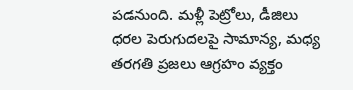పడనుంది. మళ్లీ పెట్రోలు, డీజిలు ధరల పెరుగుదలపై సామాన్య, మధ్య తరగతి ప్రజలు ఆగ్రహం వ్యక్తం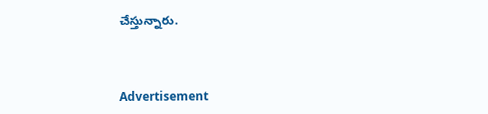చేస్తున్నారు.



Advertisement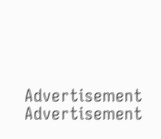Advertisement
Advertisement